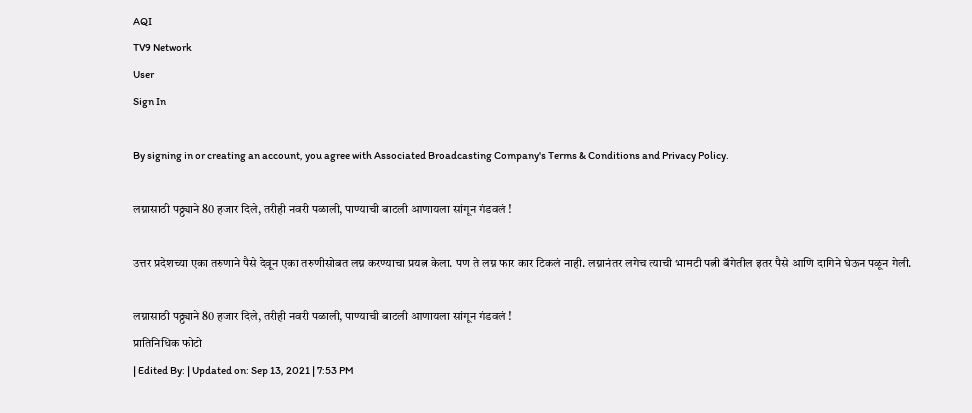AQI
TV9 Network
User
Sign In

By signing in or creating an account, you agree with Associated Broadcasting Company's Terms & Conditions and Privacy Policy.

लग्नासाठी पठ्ठ्याने 80 हजार दिले, तरीही नवरी पळाली, पाण्याची बाटली आणायला सांगून गंडवलं !

उत्तर प्रदेशच्या एका तरुणाने पैसे देवून एका तरुणीसोबत लग्न करण्याचा प्रयत्न केला. पण ते लग्न फार कार टिकलं नाही. लग्नानंतर लगेच त्याची भामटी पत्नी बॅगेतील इतर पैसे आणि दागिने घेऊन पळून गेली.

लग्नासाठी पठ्ठ्याने 80 हजार दिले, तरीही नवरी पळाली, पाण्याची बाटली आणायला सांगून गंडवलं !
प्रातिनिधिक फोटो
| Edited By: | Updated on: Sep 13, 2021 | 7:53 PM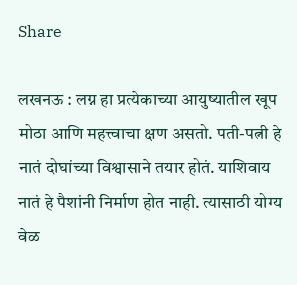Share

लखनऊ : लग्न हा प्रत्येकाच्या आयुष्यातील खूप मोठा आणि महत्त्वाचा क्षण असतो. पती-पत्नी हे नातं दोघांच्या विश्वासाने तयार होतं. याशिवाय नातं हे पैशांनी निर्माण होत नाही. त्यासाठी योग्य वेळ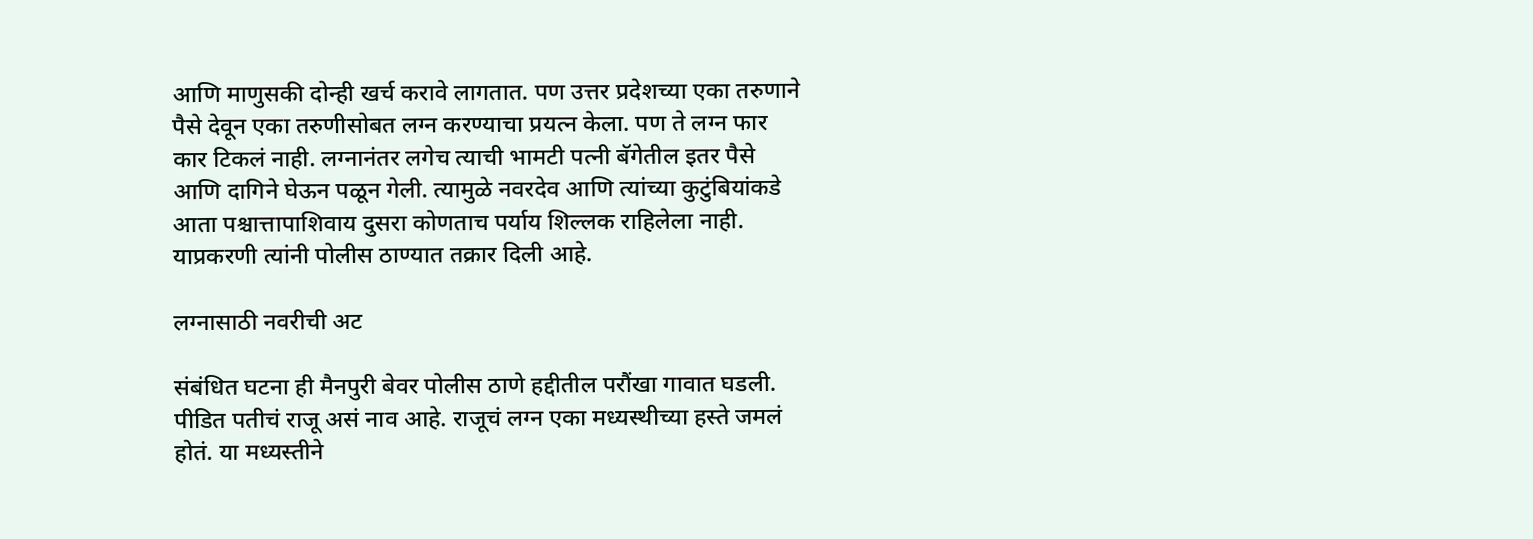आणि माणुसकी दोन्ही खर्च करावे लागतात. पण उत्तर प्रदेशच्या एका तरुणाने पैसे देवून एका तरुणीसोबत लग्न करण्याचा प्रयत्न केला. पण ते लग्न फार कार टिकलं नाही. लग्नानंतर लगेच त्याची भामटी पत्नी बॅगेतील इतर पैसे आणि दागिने घेऊन पळून गेली. त्यामुळे नवरदेव आणि त्यांच्या कुटुंबियांकडे आता पश्चात्तापाशिवाय दुसरा कोणताच पर्याय शिल्लक राहिलेला नाही. याप्रकरणी त्यांनी पोलीस ठाण्यात तक्रार दिली आहे.

लग्नासाठी नवरीची अट

संबंधित घटना ही मैनपुरी बेवर पोलीस ठाणे हद्दीतील परौंखा गावात घडली. पीडित पतीचं राजू असं नाव आहे. राजूचं लग्न एका मध्यस्थीच्या हस्ते जमलं होतं. या मध्यस्तीने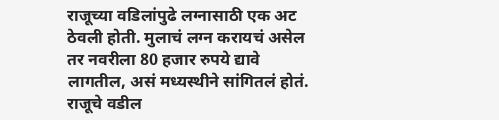राजूच्या वडिलांपुढे लग्नासाठी एक अट ठेवली होती. मुलाचं लग्न करायचं असेल तर नवरीला 80 हजार रुपये द्यावे लागतील, असं मध्यस्थीने सांगितलं होतं. राजूचे वडील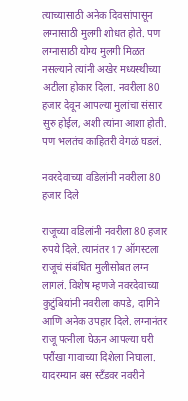त्याच्यासाठी अनेक दिवसांपासून लग्नासाठी मुलगी शोधत होते. पण लग्नासाठी योग्य मुलगी मिळत नसल्याने त्यांनी अखेर मध्यस्थीच्या अटीला होकार दिला. नवरीला 80 हजार देवून आपल्या मुलांचा संसार सुरु होईल, अशी त्यांना आशा होती. पण भलतंच काहितरी वेगळं घडलं.

नवरदेवाच्या वडिलांनी नवरीला 80 हजार दिले

राजूच्या वडिलांनी नवरीला 80 हजार रुपये दिले. त्यानंतर 17 ऑगस्टला राजूचं संबंधित मुलीसोबत लग्न लागलं. विशेष म्हणजे नवरदेवाच्या कुटुंबियांनी नवरीला कपडे, दागिने आणि अनेक उपहार दिले. लग्नानंतर राजू पत्नीला घेऊन आपल्या घरी परौंखा गावाच्या दिशेला निघाला. यादरम्यान बस स्टँडवर नवरीने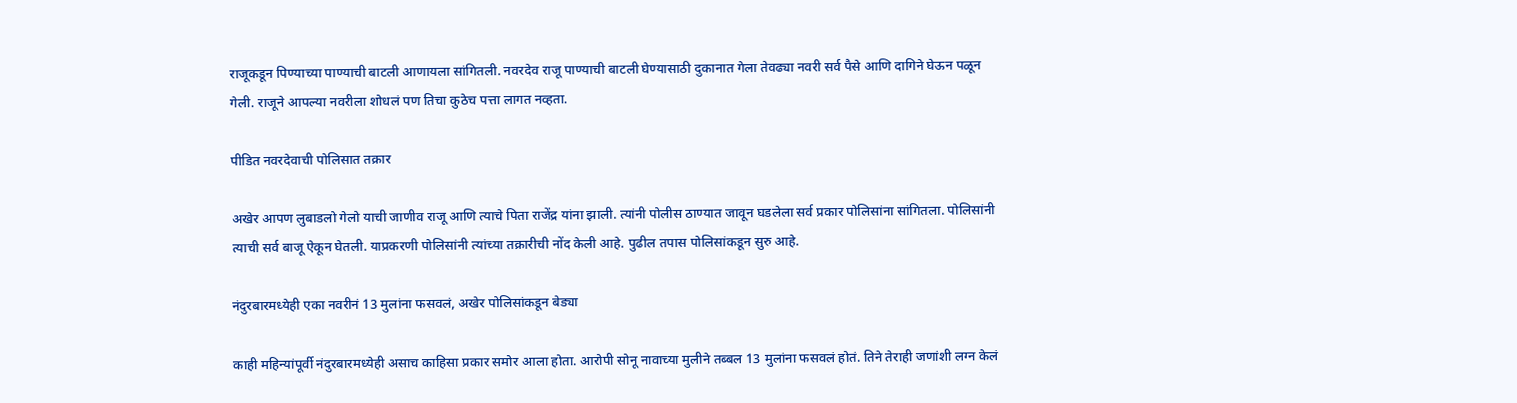राजूकडून पिण्याच्या पाण्याची बाटली आणायला सांगितली. नवरदेव राजू पाण्याची बाटली घेण्यासाठी दुकानात गेला तेवढ्या नवरी सर्व पैसे आणि दागिने घेऊन पळून गेली. राजूने आपल्या नवरीला शोधलं पण तिचा कुठेच पत्ता लागत नव्हता.

पीडित नवरदेवाची पोलिसात तक्रार

अखेर आपण लुबाडलो गेलो याची जाणीव राजू आणि त्याचे पिता राजेंद्र यांना झाली. त्यांनी पोलीस ठाण्यात जावून घडलेला सर्व प्रकार पोलिसांना सांगितला. पोलिसांनी त्याची सर्व बाजू ऐकून घेतली. याप्रकरणी पोलिसांनी त्यांच्या तक्रारीची नोंद केली आहे. पुढील तपास पोलिसांकडून सुरु आहे.

नंदुरबारमध्येही एका नवरीनं 13 मुलांना फसवलं, अखेर पोलिसांकडून बेड्या

काही महिन्यांपूर्वी नंदुरबारमध्येही असाच काहिसा प्रकार समोर आला होता. आरोपी सोनू नावाच्या मुलीने तब्बल 13 मुलांना फसवलं होतं. तिने तेराही जणांशी लग्न केलं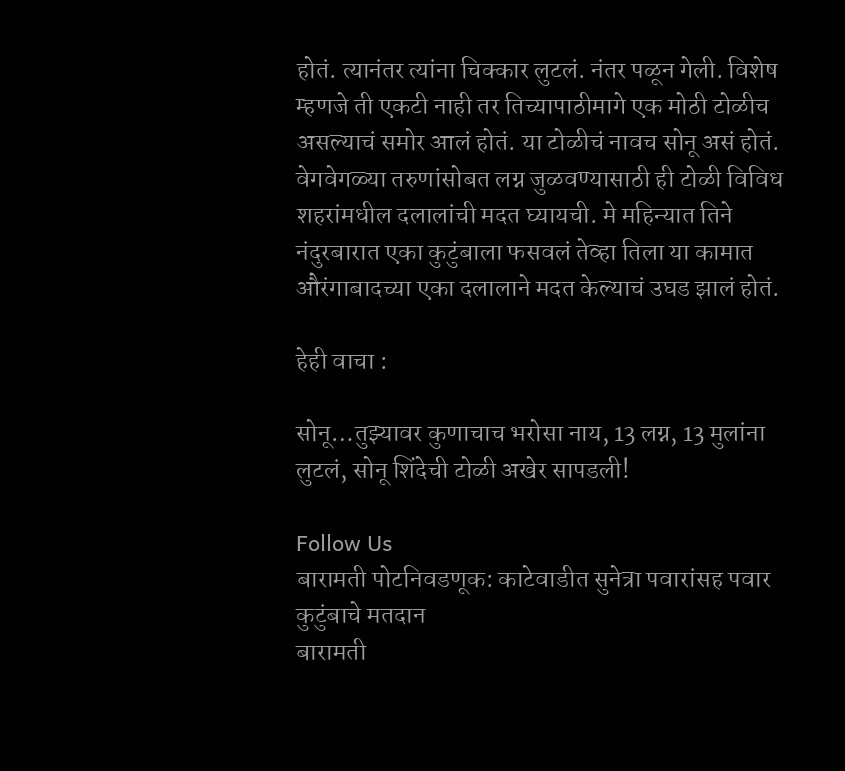होतं. त्यानंतर त्यांना चिक्कार लुटलं. नंतर पळून गेली. विशेष म्हणजे ती एकटी नाही तर तिच्यापाठीमागे एक मोठी टोळीच असल्याचं समोर आलं होतं. या टोळीचं नावच सोनू असं होतं. वेगवेगळ्या तरुणांसोबत लग्न जुळवण्यासाठी ही टोळी विविध शहरांमधील दलालांची मदत घ्यायची. मे महिन्यात तिने नंदुरबारात एका कुटुंबाला फसवलं तेव्हा तिला या कामात औरंगाबादच्या एका दलालाने मदत केल्याचं उघड झालं होतं.

हेही वाचा :

सोनू…तुझ्यावर कुणाचाच भरोसा नाय, 13 लग्न, 13 मुलांना लुटलं, सोनू शिंदेची टोळी अखेर सापडली!

Follow Us
बारामती पोटनिवडणूक: काटेवाडीत सुनेत्रा पवारांसह पवार कुटुंबाचे मतदान
बारामती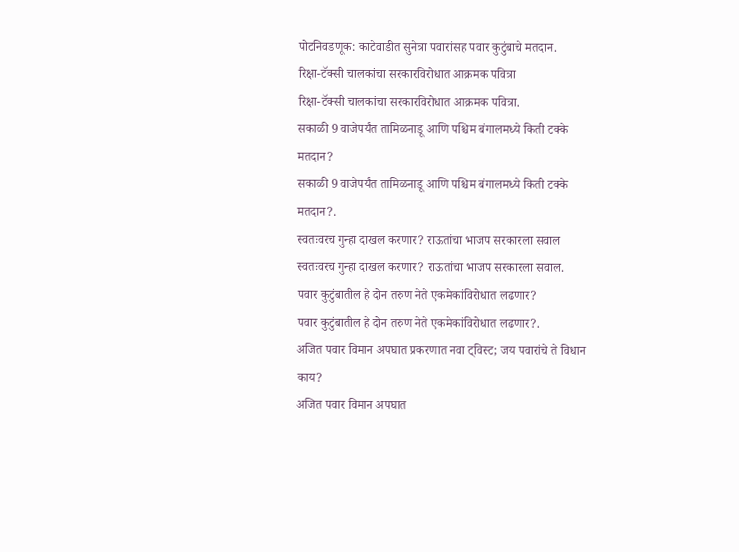पोटनिवडणूक: काटेवाडीत सुनेत्रा पवारांसह पवार कुटुंबाचे मतदान.
रिक्षा-टॅक्सी चालकांचा सरकारविरोधात आक्रमक पवित्रा
रिक्षा-टॅक्सी चालकांचा सरकारविरोधात आक्रमक पवित्रा.
सकाळी 9 वाजेपर्यंत तामिळनाडू आणि पश्चिम बंगालमध्ये किती टक्के मतदान?
सकाळी 9 वाजेपर्यंत तामिळनाडू आणि पश्चिम बंगालमध्ये किती टक्के मतदान?.
स्वतःवरच गुन्हा दाखल करणार? राऊतांचा भाजप सरकारला सवाल
स्वतःवरच गुन्हा दाखल करणार? राऊतांचा भाजप सरकारला सवाल.
पवार कुटुंबातील हे दोन तरुण नेते एकमेकांविरोधात लढणार?
पवार कुटुंबातील हे दोन तरुण नेते एकमेकांविरोधात लढणार?.
अजित पवार विमान अपघात प्रकरणात नवा ट्विस्ट; जय पवारांचे ते विधान काय?
अजित पवार विमान अपघात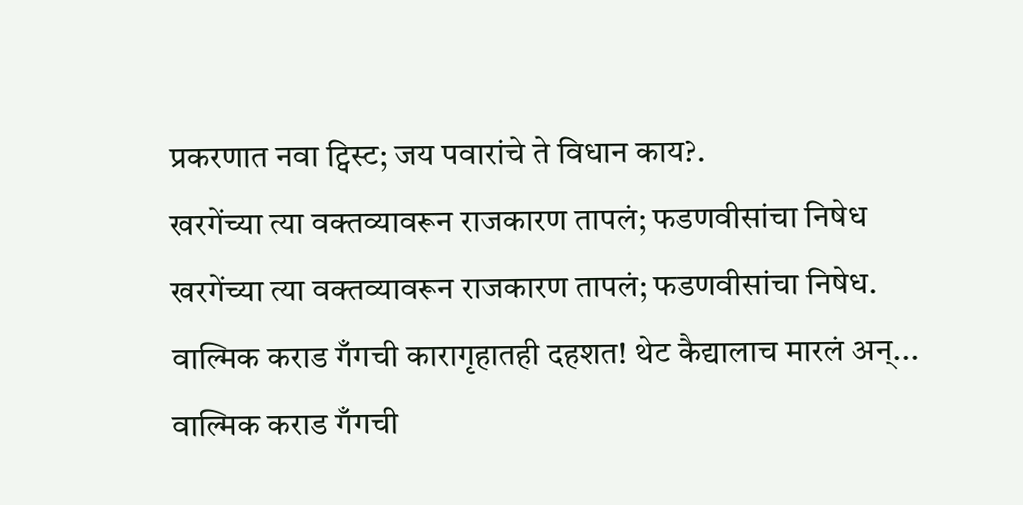प्रकरणात नवा ट्विस्ट; जय पवारांचे ते विधान काय?.
खरगेंच्या त्या वक्तव्यावरून राजकारण तापलं; फडणवीसांचा निषेध
खरगेंच्या त्या वक्तव्यावरून राजकारण तापलं; फडणवीसांचा निषेध.
वाल्मिक कराड गँगची कारागृहातही दहशत! थेट कैद्यालाच मारलं अन्...
वाल्मिक कराड गँगची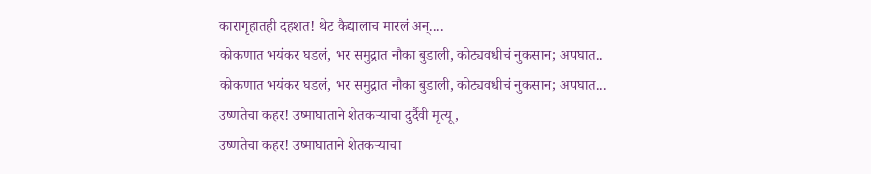कारागृहातही दहशत! थेट कैद्यालाच मारलं अन्....
कोकणात भयंकर घडलं, भर समुद्रात नौका बुडाली, कोट्यवधीचं नुकसान; अपघात..
कोकणात भयंकर घडलं, भर समुद्रात नौका बुडाली, कोट्यवधीचं नुकसान; अपघात...
उष्णतेचा कहर! उष्माघाताने शेतकऱ्याचा दुर्दैवी मृत्यू,
उष्णतेचा कहर! उष्माघाताने शेतकऱ्याचा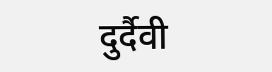दुर्दैवी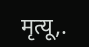मृत्यू,.